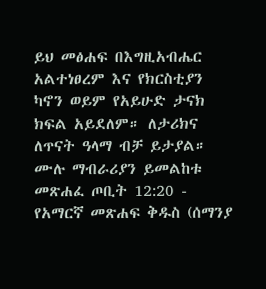ይህ መፅሐፍ በእግዚአብሔር አልተነፀረም እና የክርስቲያን ካኖን ወይም የአይሁድ ታናክ ክፍል አይደለም። ለታሪክና ለጥናት ዓላማ ብቻ ይታያል። ሙሉ ማብራሪያን ይመልከቱ መጽሐፈ ጦቢት 12:20 - የአማርኛ መጽሐፍ ቅዱስ (ሰማንያ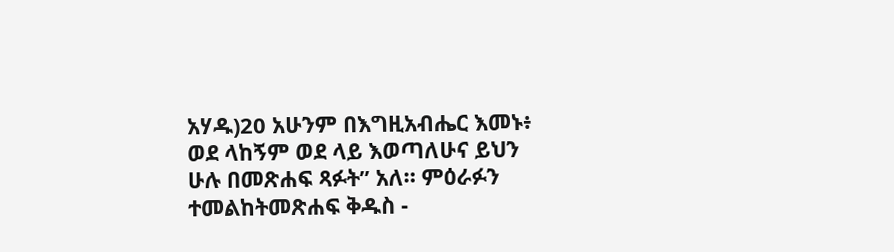አሃዱ)20 አሁንም በእግዚአብሔር እመኑ፥ ወደ ላከኝም ወደ ላይ እወጣለሁና ይህን ሁሉ በመጽሐፍ ጻፉት” አለ። ምዕራፉን ተመልከትመጽሐፍ ቅዱስ -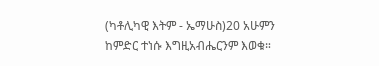(ካቶሊካዊ እትም - ኤማሁስ)20 አሁምን ከምድር ተነሱ እግዚአብሔርንም እወቁ።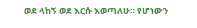ወደ ላከኝ ወደ እርሱ እወጣለሁ። የሆነውን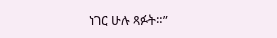ነገር ሁሉ ጻፉት።”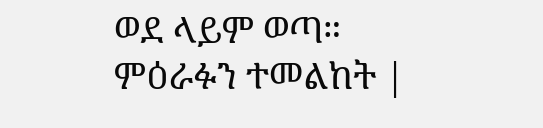ወደ ላይም ወጣ። ምዕራፉን ተመልከት |